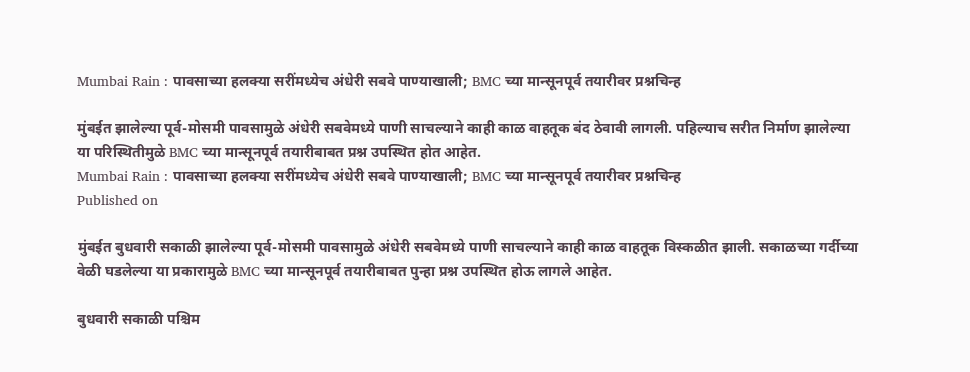Mumbai Rain : पावसाच्या हलक्या सरींमध्येच अंधेरी सबवे पाण्याखाली; BMC च्या मान्सूनपूर्व तयारीवर प्रश्नचिन्ह

मुंबईत झालेल्या पूर्व-मोसमी पावसामुळे अंधेरी सबवेमध्ये पाणी साचल्याने काही काळ वाहतूक बंद ठेवावी लागली. पहिल्याच सरीत निर्माण झालेल्या या परिस्थितीमुळे BMC च्या मान्सूनपूर्व तयारीबाबत प्रश्न उपस्थित होत आहेत.
Mumbai Rain : पावसाच्या हलक्या सरींमध्येच अंधेरी सबवे पाण्याखाली; BMC च्या मान्सूनपूर्व तयारीवर प्रश्नचिन्ह
Published on

मुंबईत बुधवारी सकाळी झालेल्या पूर्व-मोसमी पावसामुळे अंधेरी सबवेमध्ये पाणी साचल्याने काही काळ वाहतूक विस्कळीत झाली. सकाळच्या गर्दीच्या वेळी घडलेल्या या प्रकारामुळे BMC च्या मान्सूनपूर्व तयारीबाबत पुन्हा प्रश्न उपस्थित होऊ लागले आहेत.

बुधवारी सकाळी पश्चिम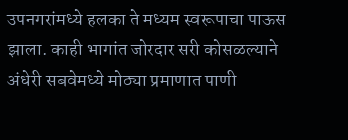उपनगरांमध्ये हलका ते मध्यम स्वरूपाचा पाऊस झाला. काही भागांत जोरदार सरी कोसळल्याने अंधेरी सबवेमध्ये मोठ्या प्रमाणात पाणी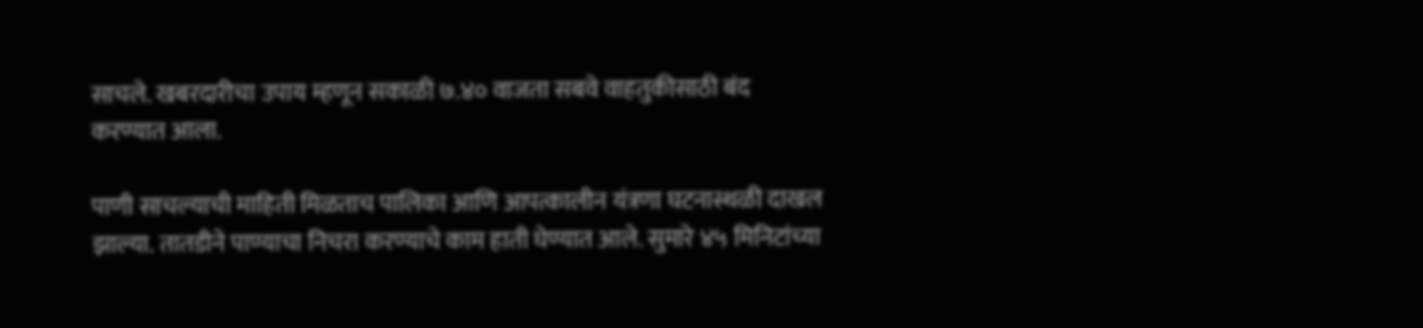साचले. खबरदारीचा उपाय म्हणून सकाळी ७.४० वाजता सबवे वाहतुकीसाठी बंद करण्यात आला.

पाणी साचल्याची माहिती मिळताच पालिका आणि आपत्कालीन यंत्रणा घटनास्थळी दाखल झाल्या. तातडीने पाण्याचा निचरा करण्याचे काम हाती घेण्यात आले. सुमारे ४५ मिनिटांच्या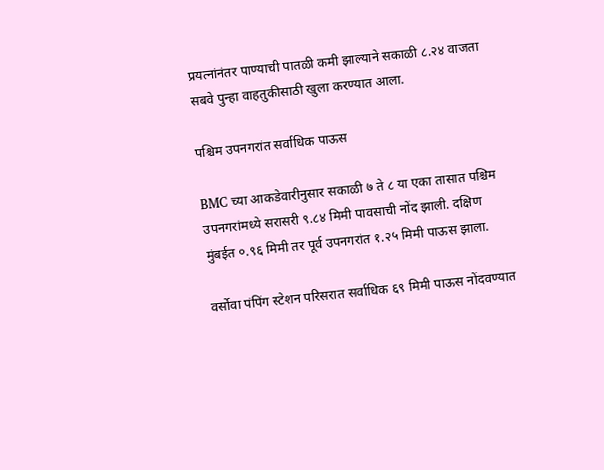प्रयत्नांनंतर पाण्याची पातळी कमी झाल्याने सकाळी ८.२४ वाजता सबवे पुन्हा वाहतुकीसाठी खुला करण्यात आला.

पश्चिम उपनगरांत सर्वाधिक पाऊस

BMC च्या आकडेवारीनुसार सकाळी ७ ते ८ या एका तासात पश्चिम उपनगरांमध्ये सरासरी ९.८४ मिमी पावसाची नोंद झाली. दक्षिण मुंबईत ०.९६ मिमी तर पूर्व उपनगरांत १.२५ मिमी पाऊस झाला.

वर्सोवा पंपिंग स्टेशन परिसरात सर्वाधिक ६९ मिमी पाऊस नोंदवण्यात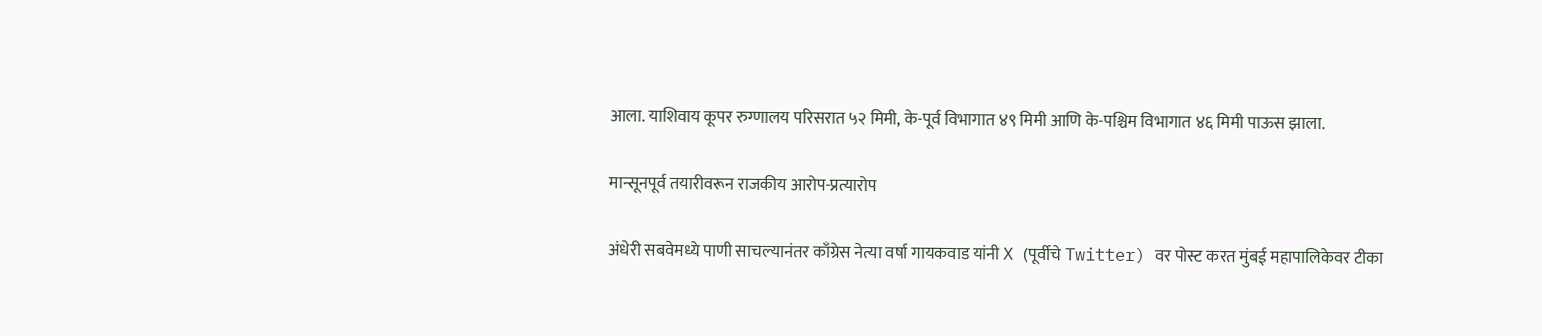आला. याशिवाय कूपर रुग्णालय परिसरात ५२ मिमी, के-पूर्व विभागात ४९ मिमी आणि के-पश्चिम विभागात ४६ मिमी पाऊस झाला.

मान्सूनपूर्व तयारीवरून राजकीय आरोप-प्रत्यारोप

अंधेरी सबवेमध्ये पाणी साचल्यानंतर काँग्रेस नेत्या वर्षा गायकवाड यांनी X (पूर्वीचे Twitter) वर पोस्ट करत मुंबई महापालिकेवर टीका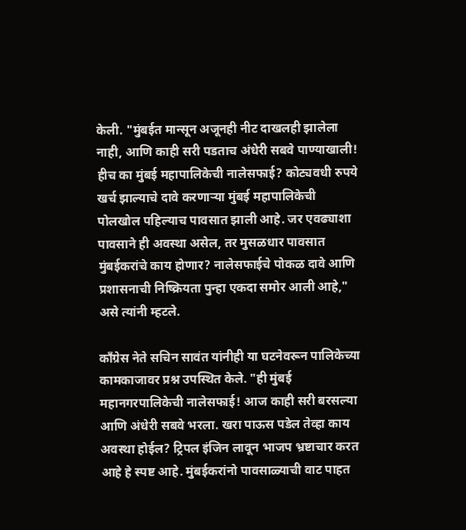केली. "मुंबईत मान्सून अजूनही नीट दाखलही झालेला नाही, आणि काही सरी पडताच अंधेरी सबवे पाण्याखाली! हीच का मुंबई महापालिकेची नालेसफाई? कोट्यवधी रुपये खर्च झाल्याचे दावे करणाऱ्या मुंबई महापालिकेची पोलखोल पहिल्याच पावसात झाली आहे. जर एवढ्याशा पावसाने ही अवस्था असेल, तर मुसळधार पावसात मुंबईकरांचे काय होणार? नालेसफाईचे पोकळ दावे आणि प्रशासनाची निष्क्रियता पुन्हा एकदा समोर आली आहे," असे त्यांनी म्हटले.

काँग्रेस नेते सचिन सावंत यांनीही या घटनेवरून पालिकेच्या कामकाजावर प्रश्न उपस्थित केले. "ही मुंबई महानगरपालिकेची नालेसफाई! आज काही सरी बरसल्या आणि अंधेरी सबवे भरला. खरा पाऊस पडेल तेव्हा काय अवस्था होईल? ट्रिपल इंजिन लावून भाजप भ्रष्टाचार करत आहे हे स्पष्ट आहे. मुंबईकरांनो पावसाळ्याची वाट पाहत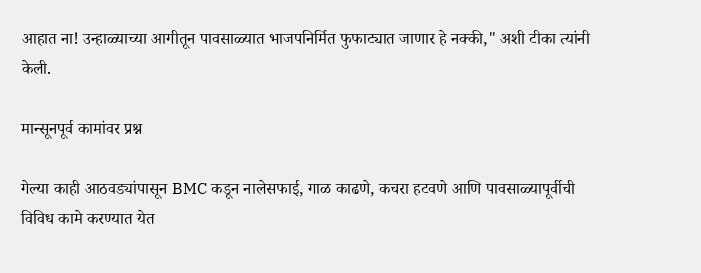आहात ना! उन्हाळ्याच्या आगीतून पावसाळ्यात भाजपनिर्मित फुफाट्यात जाणार हे नक्की," अशी टीका त्यांनी केली.

मान्सूनपूर्व कामांवर प्रश्न

गेल्या काही आठवड्यांपासून BMC कडून नालेसफाई, गाळ काढणे, कचरा हटवणे आणि पावसाळ्यापूर्वीची विविध कामे करण्यात येत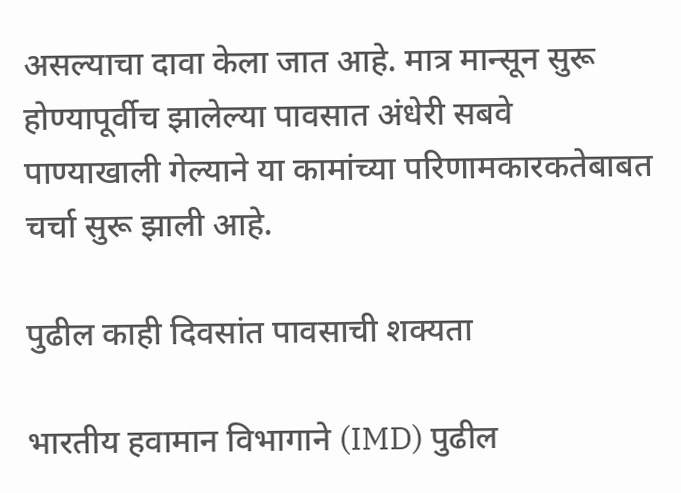असल्याचा दावा केला जात आहे. मात्र मान्सून सुरू होण्यापूर्वीच झालेल्या पावसात अंधेरी सबवे पाण्याखाली गेल्याने या कामांच्या परिणामकारकतेबाबत चर्चा सुरू झाली आहे.

पुढील काही दिवसांत पावसाची शक्यता

भारतीय हवामान विभागाने (IMD) पुढील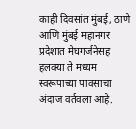काही दिवसांत मुंबई, ठाणे आणि मुंबई महानगर प्रदेशात मेघगर्जनेसह हलक्या ते मध्यम स्वरूपाच्या पावसाचा अंदाज वर्तवला आहे.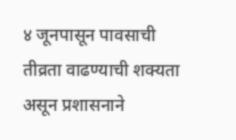४ जूनपासून पावसाची तीव्रता वाढण्याची शक्यता असून प्रशासनाने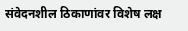संवेदनशील ठिकाणांवर विशेष लक्ष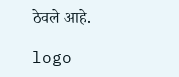ठेवले आहे.

logo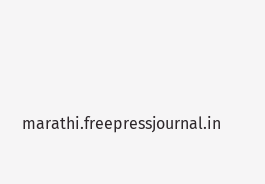marathi.freepressjournal.in